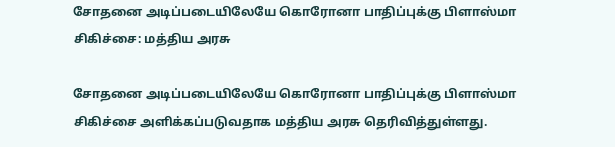சோதனை அடிப்படையிலேயே கொரோனா பாதிப்புக்கு பிளாஸ்மா சிகிச்சை: மத்திய அரசு

சோதனை அடிப்படையிலேயே கொரோனா பாதிப்புக்கு பிளாஸ்மா சிகிச்சை அளிக்கப்படுவதாக மத்திய அரசு தெரிவித்துள்ளது.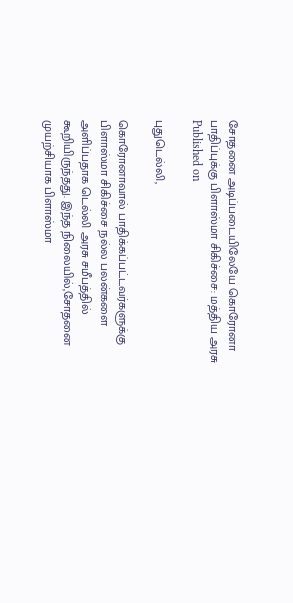சோதனை அடிப்படையிலேயே கொரோனா பாதிப்புக்கு பிளாஸ்மா சிகிச்சை: மத்திய அரசு
Published on

புதுடெல்லி,

கொரோனாவால் பாதிக்கப்பட்டவர்களுக்கு பிளாஸ்மா சிகிச்சை நல்ல பலன்களை அளிப்பதாக டெல்லி அரசு சமீபத்தில் கூறியிருந்தது. இந்த நிலையில்,சோதனை முயற்சியாக பிளாஸ்மா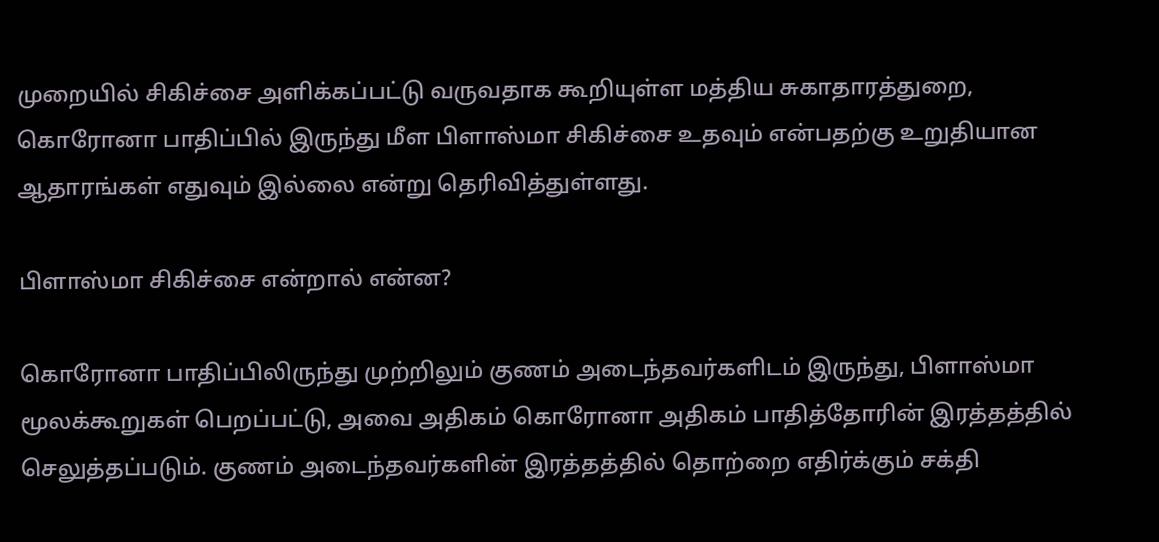முறையில் சிகிச்சை அளிக்கப்பட்டு வருவதாக கூறியுள்ள மத்திய சுகாதாரத்துறை, கொரோனா பாதிப்பில் இருந்து மீள பிளாஸ்மா சிகிச்சை உதவும் என்பதற்கு உறுதியான ஆதாரங்கள் எதுவும் இல்லை என்று தெரிவித்துள்ளது.

பிளாஸ்மா சிகிச்சை என்றால் என்ன?

கொரோனா பாதிப்பிலிருந்து முற்றிலும் குணம் அடைந்தவர்களிடம் இருந்து, பிளாஸ்மா மூலக்கூறுகள் பெறப்பட்டு, அவை அதிகம் கொரோனா அதிகம் பாதித்தோரின் இரத்தத்தில் செலுத்தப்படும். குணம் அடைந்தவர்களின் இரத்தத்தில் தொற்றை எதிர்க்கும் சக்தி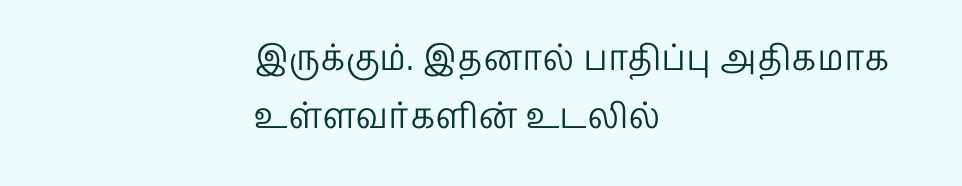இருக்கும். இதனால் பாதிப்பு அதிகமாக உள்ளவர்களின் உடலில்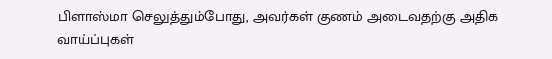பிளாஸ்மா செலுத்தும்போது, அவர்கள் குணம் அடைவதற்கு அதிக வாய்ப்புகள்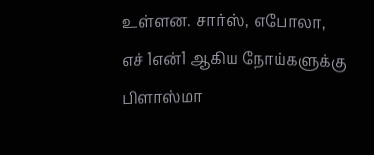உள்ளன. சார்ஸ், எபோலா, எச் 1என்1 ஆகிய நோய்களுக்கு பிளாஸ்மா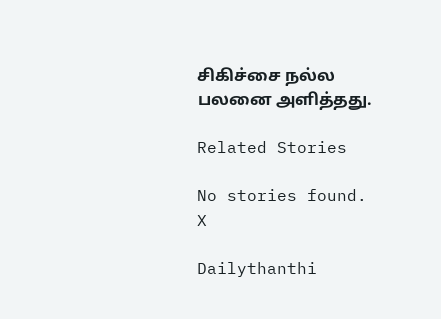சிகிச்சை நல்ல பலனை அளித்தது.

Related Stories

No stories found.
X

Dailythanthi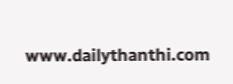www.dailythanthi.com